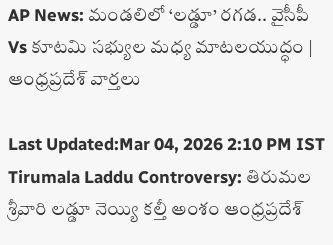AP News: మండలిలో ‘లడ్డూ’ రగడ.. వైసీపీ Vs కూటమి సభ్యుల మధ్య మాటలయుద్ధం | ఆంధ్రప్రదేశ్ వార్తలు

Last Updated:Mar 04, 2026 2:10 PM IST Tirumala Laddu Controversy: తిరుమల శ్రీవారి లడ్డూ నెయ్యి కల్తీ అంశం ఆంధ్రప్రదేశ్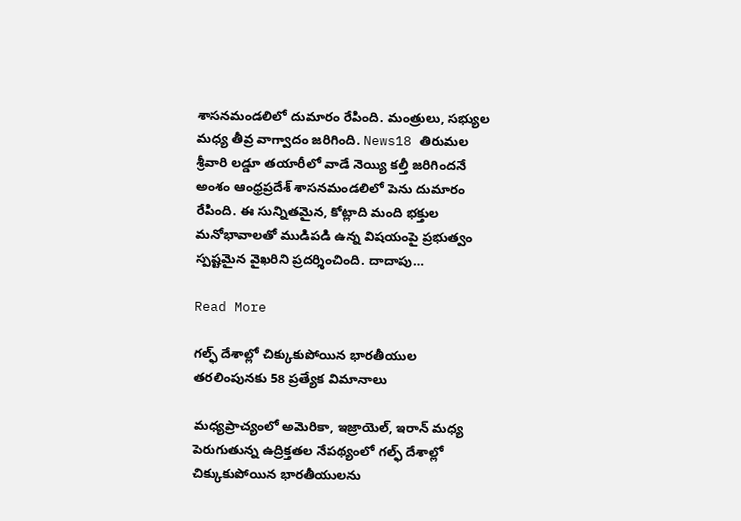శాసనమండలిలో దుమారం రేపింది. మంత్రులు, సభ్యుల మధ్య తీవ్ర వాగ్వాదం జరిగింది. News18 తిరుమల శ్రీవారి లడ్డూ తయారీలో వాడే నెయ్యి కల్తీ జరిగిందనే అంశం ఆంధ్రప్రదేశ్ శాసనమండలిలో పెను దుమారం రేపింది. ఈ సున్నితమైన, కోట్లాది మంది భక్తుల మనోభావాలతో ముడిపడి ఉన్న విషయంపై ప్రభుత్వం స్పష్టమైన వైఖరిని ప్రదర్శించింది. దాదాపు…

Read More

గల్ఫ్ దేశాల్లో చిక్కుకుపోయిన భారతీయుల తరలింపునకు 58 ప్రత్యేక విమానాలు

మధ్యప్రాచ్యంలో అమెరికా, ఇజ్రాయెల్, ఇరాన్ మధ్య పెరుగుతున్న ఉద్రిక్తతల నేపథ్యంలో గల్ఫ్ దేశాల్లో చిక్కుకుపోయిన భారతీయులను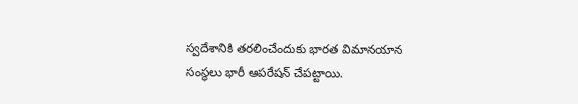స్వదేశానికి తరలించేందుకు భారత విమానయాన సంస్థలు భారీ ఆపరేషన్ చేపట్టాయి.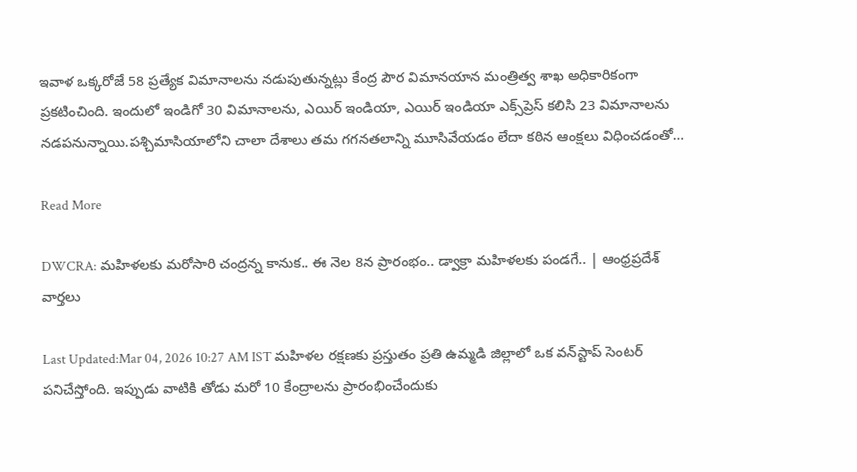ఇవాళ‌ ఒక్కరోజే 58 ప్రత్యేక విమానాలను నడుపుతున్నట్లు కేంద్ర పౌర విమానయాన మంత్రిత్వ శాఖ అధికారికంగా ప్రకటించింది. ఇందులో ఇండిగో 30 విమానాలను, ఎయిర్ ఇండియా, ఎయిర్ ఇండియా ఎక్స్‌ప్రెస్ కలిసి 23 విమానాలను నడపనున్నాయి.పశ్చిమాసియాలోని చాలా దేశాలు తమ గగనతలాన్ని మూసివేయడం లేదా కఠిన ఆంక్షలు విధించడంతో…

Read More

DWCRA: మహిళలకు మరోసారి చంద్రన్న కానుక.. ఈ నెల 8న ప్రారంభం.. డ్వాక్రా మహిళలకు పండగే.. | ఆంధ్రప్రదేశ్ వార్తలు

Last Updated:Mar 04, 2026 10:27 AM IST మహిళల రక్షణకు ప్రస్తుతం ప్రతి ఉమ్మడి జిల్లాలో ఒక వన్‌స్టాప్ సెంటర్ పనిచేస్తోంది. ఇప్పుడు వాటికి తోడు మరో 10 కేంద్రాలను ప్రారంభించేందుకు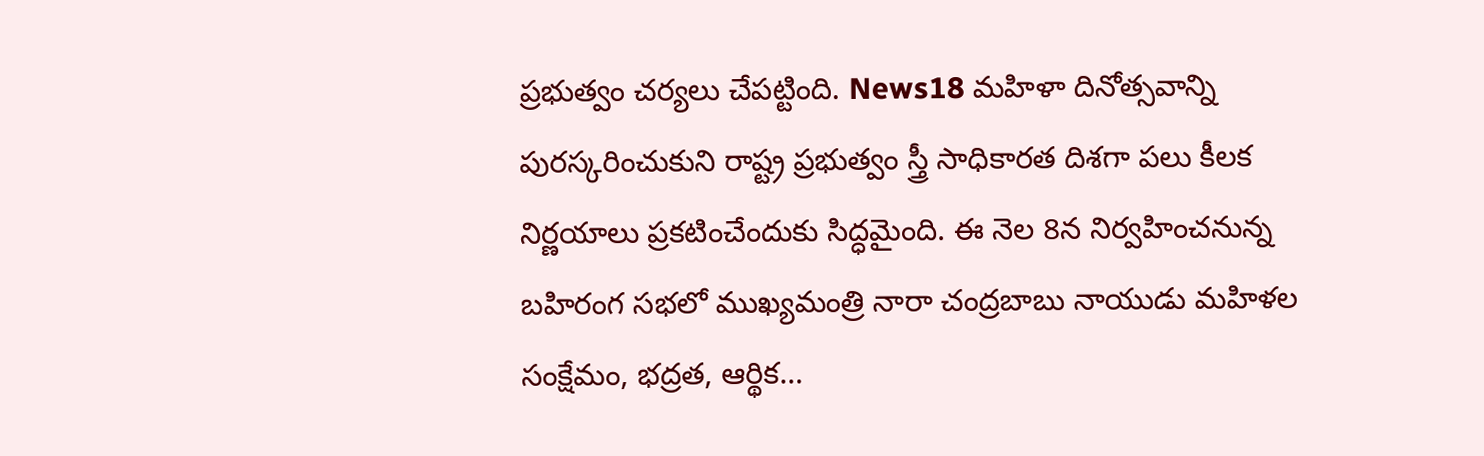ప్రభుత్వం చర్యలు చేపట్టింది. News18 మహిళా దినోత్సవాన్ని పురస్కరించుకుని రాష్ట్ర ప్రభుత్వం స్త్రీ సాధికారత దిశగా పలు కీలక నిర్ణయాలు ప్రకటించేందుకు సిద్ధమైంది. ఈ నెల 8న నిర్వహించనున్న బహిరంగ సభలో ముఖ్యమంత్రి నారా చంద్రబాబు నాయుడు మహిళల సంక్షేమం, భద్రత, ఆర్థిక…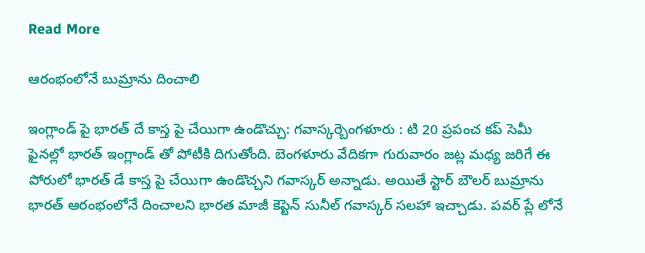Read More

ఆరంభంలోనే బుమ్రాను దించాలి

ఇంగ్లాండ్ పై భారత్ దే కాస్త పై చేయిగా ఉండొచ్చు: గవాస్కర్బెంగళూరు : టి 20 ప్రపంచ కప్ సెమీ ఫైనల్లో భారత్ ఇంగ్లాండ్ తో పోటీకి దిగుతోంది. బెంగళూరు వేదికగా గురువారం జట్ల మధ్య జరిగే ఈ పోరులో భారత్ డే కాస్త పై చేయిగా ఉండొచ్చని గవాస్కర్ అన్నాడు. అయితే స్టార్ బౌలర్ బుమ్రాను భారత్ ఆరంభంలోనే దించాలని భారత మాజీ కెప్టెన్ సునీల్ గవాస్కర్ సలహా ఇచ్చాడు. పవర్ ప్లే లోనే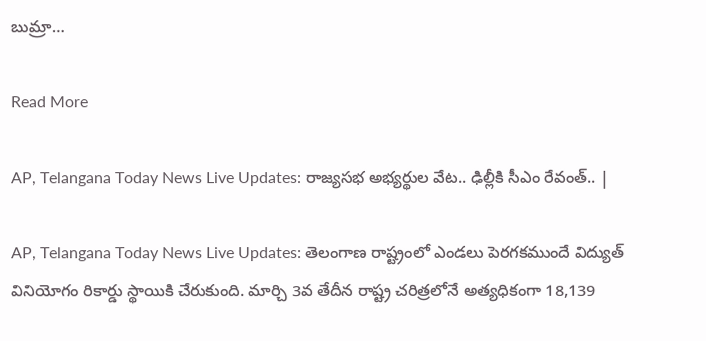బుమ్రా…

Read More

AP, Telangana Today News Live Updates: రాజ్యసభ అభ్యర్థుల వేట.. ఢిల్లీకి సీఎం రేవంత్.. |

AP, Telangana Today News Live Updates: తెలంగాణ రాష్ట్రంలో ఎండలు పెరగకముందే విద్యుత్ వినియోగం రికార్డు స్థాయికి చేరుకుంది. మార్చి 3వ తేదీన రాష్ట్ర చరిత్రలోనే అత్యధికంగా 18,139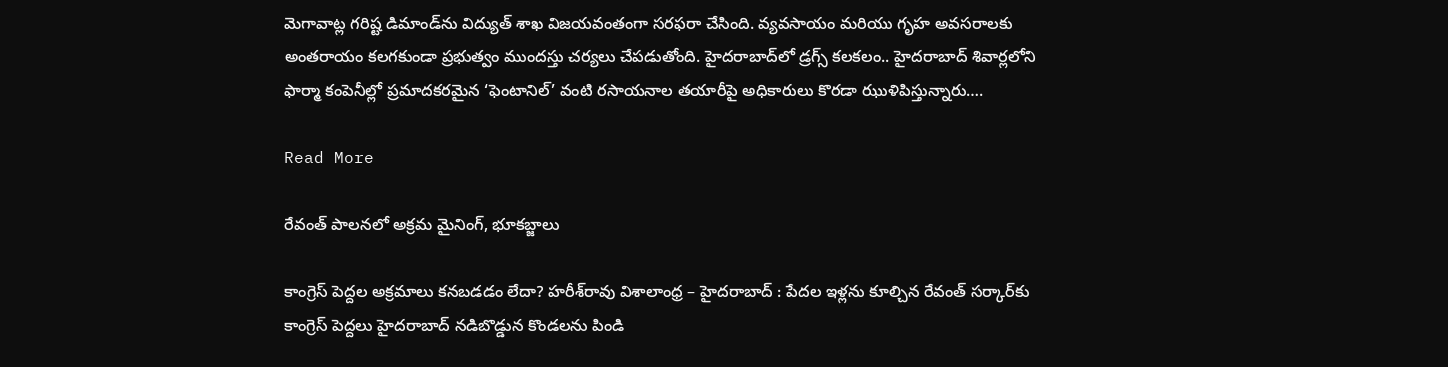మెగావాట్ల గరిష్ట డిమాండ్‌ను విద్యుత్ శాఖ విజయవంతంగా సరఫరా చేసింది. వ్యవసాయం మరియు గృహ అవసరాలకు అంతరాయం కలగకుండా ప్రభుత్వం ముందస్తు చర్యలు చేపడుతోంది. హైదరాబాద్‌లో డ్రగ్స్ కలకలం.. హైదరాబాద్ శివార్లలోని ఫార్మా కంపెనీల్లో ప్రమాదకరమైన ‘ఫెంటానిల్’ వంటి రసాయనాల తయారీపై అధికారులు కొరడా ఝుళిపిస్తున్నారు….

Read More

రేవంత్ పాలనలో అక్రమ మైనింగ్, భూకబ్జాలు

కాంగ్రెస్ పెద్దల అక్రమాలు కనబడడం లేదా? హరీశ్‌రావు విశాలాంధ్ర – హైదరాబాద్ : పేదల ఇళ్లను కూల్చిన రేవంత్ సర్కార్‌కు కాంగ్రెస్ పెద్దలు హైదరాబాద్ నడిబొడ్డున కొండలను పిండి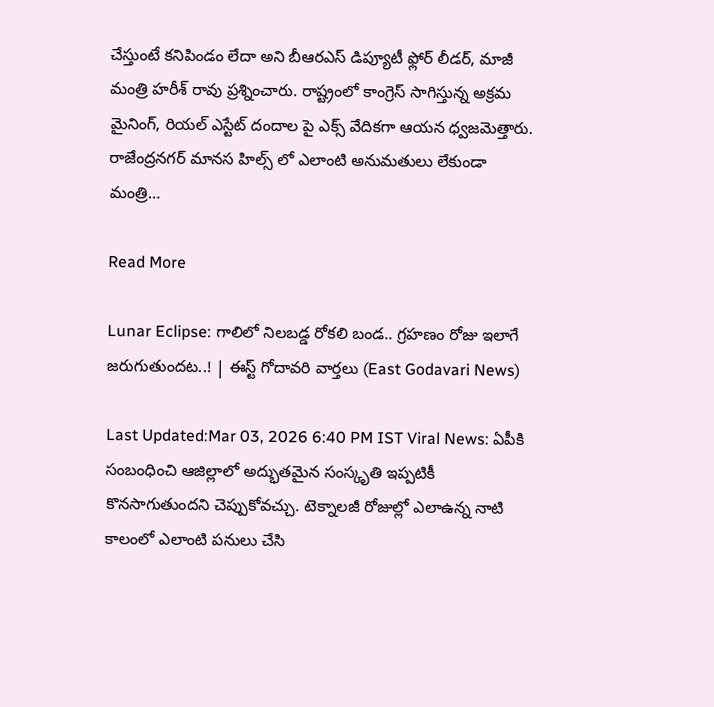చేస్తుంటే కనిపిండం లేదా అని బీఆరఎస్ డిప్యూటీ ఫ్లోర్ లీడర్, మాజీ మంత్రి హరీశ్ రావు ప్రశ్నించారు. రాష్ట్రంలో కాంగ్రెస్ సాగిస్తున్న అక్రమ మైనింగ్, రియల్ ఎస్టేట్ దందాల పై ఎక్స్ వేదికగా ఆయన ధ్వజమెత్తారు. రాజేంద్రనగర్ మానస హిల్స్ లో ఎలాంటి అనుమతులు లేకుండా మంత్రి…

Read More

Lunar Eclipse: గాలిలో నిలబడ్డ రోకలి బండ.. గ్రహణం రోజు ఇలాగే జరుగుతుందట..! | ఈస్ట్ గోదావరి వార్తలు (East Godavari News)

Last Updated:Mar 03, 2026 6:40 PM IST Viral News: ఏపీకి సంబంధించి ఆజిల్లాలో అద్భుతమైన సంస్కృతి ఇప్పటికీ కొనసాగుతుందని చెప్పుకోవచ్చు. టెక్నాలజీ రోజుల్లో ఎలాఉన్న నాటి కాలంలో ఎలాంటి పనులు చేసి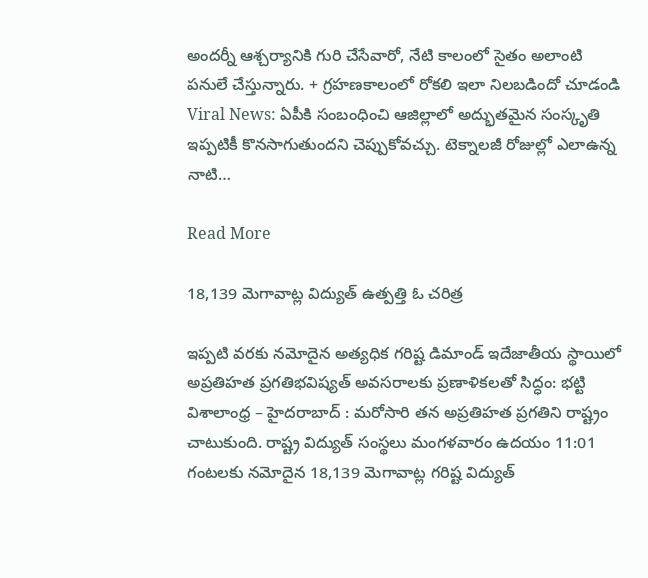అందర్నీ ఆశ్చర్యానికి గురి చేసేవారో, నేటి కాలంలో సైతం అలాంటి పనులే చేస్తున్నారు. + గ్రహణకాలంలో రోకలి ఇలా నిలబడిందో చూడండి Viral News: ఏపీకి సంబంధించి ఆజిల్లాలో అద్భుతమైన సంస్కృతి ఇప్పటికీ కొనసాగుతుందని చెప్పుకోవచ్చు. టెక్నాలజీ రోజుల్లో ఎలాఉన్న నాటి…

Read More

18,139 మెగావాట్ల విద్యుత్ ఉత్పత్తి ఓ చరిత్ర

ఇప్పటి వరకు నమోదైన అత్యధిక గరిష్ట డిమాండ్ ఇదేజాతీయ స్థాయిలో అప్రతిహత ప్రగతిభవిష్యత్ అవసరాలకు ప్రణాళికలతో సిద్ధం: భట్టి విశాలాంధ్ర – హైదరాబాద్ : మరోసారి తన అప్రతిహత ప్రగతిని రాష్ట్రం చాటుకుంది. రాష్ట్ర విద్యుత్ సంస్థలు మంగళవారం ఉదయం 11:01 గంటలకు నమోదైన 18,139 మెగావాట్ల గరిష్ట విద్యుత్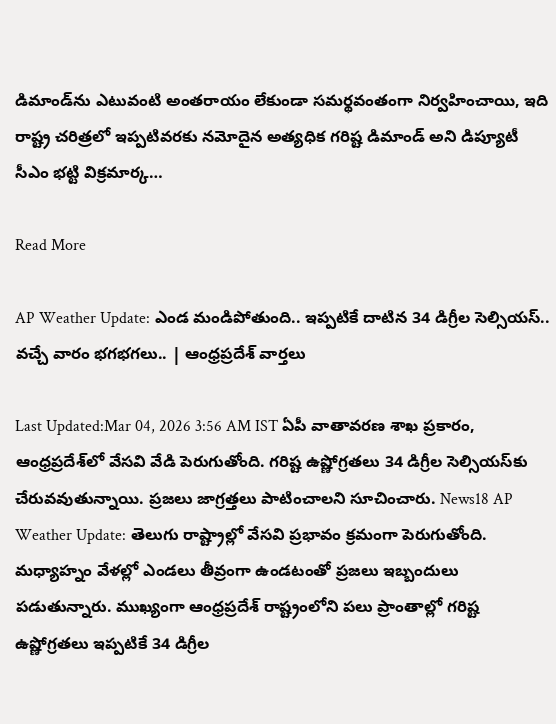డిమాండ్‌ను ఎటువంటి అంతరాయం లేకుండా సమర్థవంతంగా నిర్వహించాయి, ఇది రాష్ట్ర చరిత్రలో ఇప్పటివరకు నమోదైన అత్యధిక గరిష్ట డిమాండ్ అని డిప్యూటీ సీఎం భట్టి విక్రమార్క…

Read More

AP Weather Update: ఎండ మండిపోతుంది.. ఇప్పటికే దాటిన 34 డిగ్రీల సెల్సియస్‌.. వచ్చే వారం భగభగలు.. | ఆంధ్రప్రదేశ్ వార్తలు

Last Updated:Mar 04, 2026 3:56 AM IST ఏపీ వాతావరణ శాఖ ప్రకారం, ఆంధ్రప్రదేశ్‌లో వేసవి వేడి పెరుగుతోంది. గరిష్ట ఉష్ణోగ్రతలు 34 డిగ్రీల సెల్సియస్‌కు చేరువవుతున్నాయి. ప్రజలు జాగ్రత్తలు పాటించాలని సూచించారు. News18 AP Weather Update: తెలుగు రాష్ట్రాల్లో వేసవి ప్రభావం క్రమంగా పెరుగుతోంది. మధ్యాహ్నం వేళల్లో ఎండలు తీవ్రంగా ఉండటంతో ప్రజలు ఇబ్బందులు పడుతున్నారు. ముఖ్యంగా ఆంధ్రప్రదేశ్ రాష్ట్రంలోని పలు ప్రాంతాల్లో గరిష్ట ఉష్ణోగ్రతలు ఇప్పటికే 34 డిగ్రీల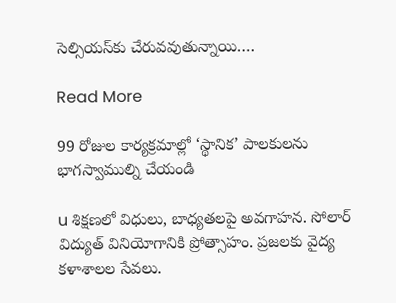సెల్సియస్‌కు చేరువవుతున్నాయి….

Read More

99 రోజుల కార్యక్రమాల్లో ‘స్థానిక’ పాలకులను భాగస్వాముల్ని చేయండి

u శిక్షణలో విధులు, బాధ్యతలపై అవగాహన. సోలార్ విద్యుత్ వినియోగానికి ప్రోత్సాహం. ప్రజలకు వైద్య కళాశాలల సేవలు.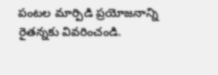పంటల మార్పిడి ప్రయోజనాన్ని రైతన్నకు వివరించండి.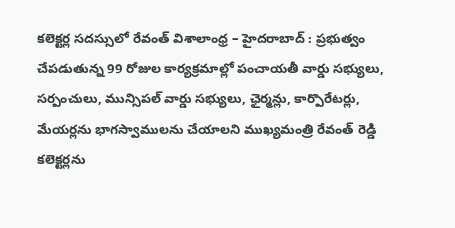కలెక్టర్ల సదస్సులో రేవంత్ విశాలాంధ్ర – హైదరాబాద్ : ప్రభుత్వం చేపడుతున్న 99 రోజుల కార్యక్రమాల్లో పంచాయతీ వార్డు సభ్యులు, సర్పంచులు, మున్సిపల్ వార్డు సభ్యులు, ఛైర్మన్లు, కార్పొరేటర్లు, మేయర్లను భాగస్వాములను చేయాలని ముఖ్యమంత్రి రేవంత్ రెడ్డి కలెక్టర్లను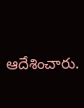ఆదేశించారు.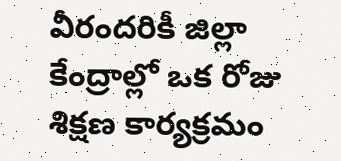వీరందరికీ జిల్లా కేంద్రాల్లో ఒక రోజు శిక్షణ కార్యక్రమం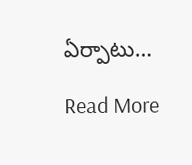ఏర్పాటు…

Read More